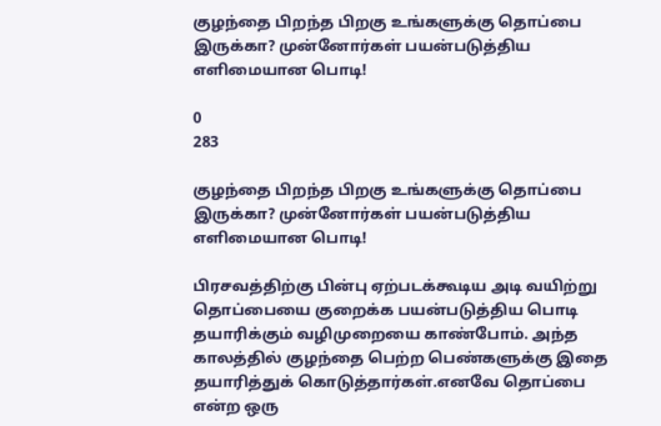குழந்தை பிறந்த பிறகு உங்களுக்கு தொப்பை இருக்கா? முன்னோர்கள் பயன்படுத்திய எளிமையான பொடி!

0
283

குழந்தை பிறந்த பிறகு உங்களுக்கு தொப்பை இருக்கா? முன்னோர்கள் பயன்படுத்திய எளிமையான பொடி!

பிரசவத்திற்கு பின்பு ஏற்படக்கூடிய அடி வயிற்று தொப்பையை குறைக்க பயன்படுத்திய பொடி தயாரிக்கும் வழிமுறையை காண்போம். அந்த காலத்தில் குழந்தை பெற்ற பெண்களுக்கு இதை தயாரித்துக் கொடுத்தார்கள்.எனவே தொப்பை என்ற ஒரு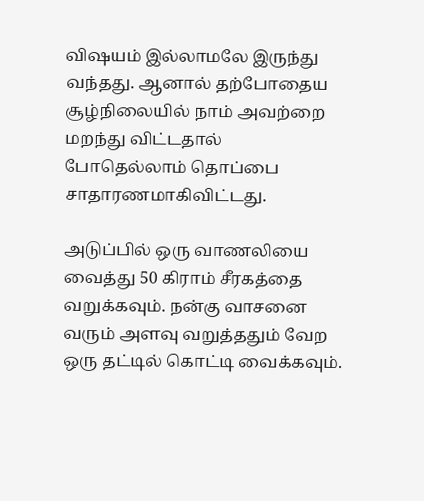விஷயம் இல்லாமலே இருந்து வந்தது. ஆனால் தற்போதைய சூழ்நிலையில் நாம் அவற்றை மறந்து விட்டதால் போதெல்லாம் தொப்பை சாதாரணமாகிவிட்டது.

அடுப்பில் ஒரு வாணலியை வைத்து 50 கிராம் சீரகத்தை வறுக்கவும். நன்கு வாசனை வரும் அளவு வறுத்ததும் வேற ஒரு தட்டில் கொட்டி வைக்கவும்.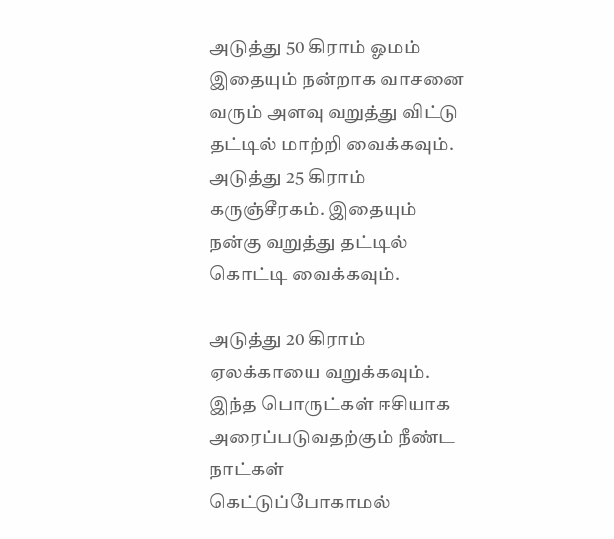அடுத்து 50 கிராம் ஓமம் இதையும் நன்றாக வாசனை வரும் அளவு வறுத்து விட்டு தட்டில் மாற்றி வைக்கவும். அடுத்து 25 கிராம் கருஞ்சீரகம். இதையும் நன்கு வறுத்து தட்டில் கொட்டி வைக்கவும்.

அடுத்து 20 கிராம் ஏலக்காயை வறுக்கவும். இந்த பொருட்கள் ஈசியாக அரைப்படுவதற்கும் நீண்ட நாட்கள் கெட்டுப்போகாமல்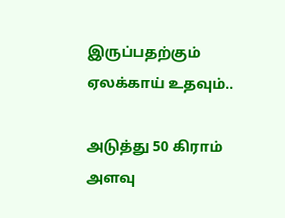இருப்பதற்கும் ஏலக்காய் உதவும்..

அடுத்து 50 கிராம் அளவு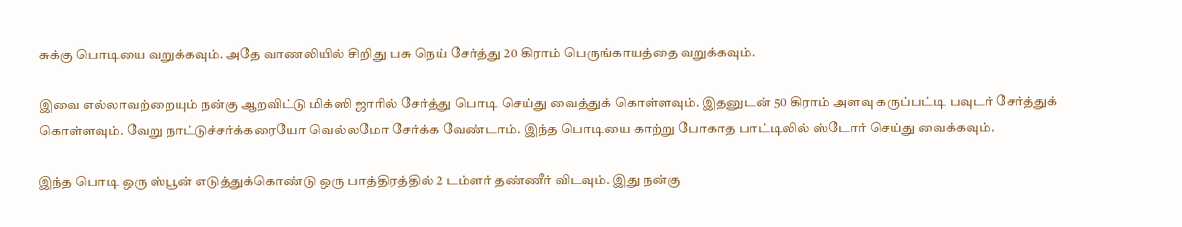சுக்கு பொடியை வறுக்கவும். அதே வாணலியில் சிறிது பசு நெய் சேர்த்து 20 கிராம் பெருங்காயத்தை வறுக்கவும்.

இவை எல்லாவற்றையும் நன்கு ஆறவிட்டு மிக்ஸி ஜாரில் சேர்த்து பொடி செய்து வைத்துக் கொள்ளவும். இதனுடன் 50 கிராம் அளவு கருப்பட்டி பவுடர் சேர்த்துக் கொள்ளவும். வேறு நாட்டுச்சர்க்கரையோ வெல்லமோ சேர்க்க வேண்டாம். இந்த பொடியை காற்று போகாத பாட்டிலில் ஸ்டோர் செய்து வைக்கவும்.

இந்த பொடி ஒரு ஸ்பூன் எடுத்துக்கொண்டு ஒரு பாத்திரத்தில் 2 டம்ளர் தண்ணீர் விடவும். இது நன்கு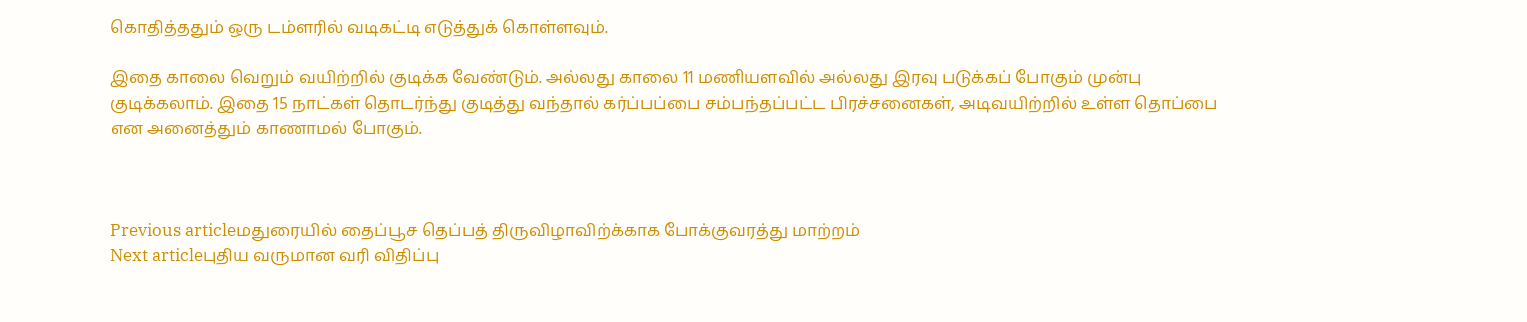கொதித்ததும் ஒரு டம்ளரில் வடிகட்டி எடுத்துக் கொள்ளவும்.

இதை காலை வெறும் வயிற்றில் குடிக்க வேண்டும். அல்லது காலை 11 மணியளவில் அல்லது இரவு படுக்கப் போகும் முன்பு குடிக்கலாம். இதை 15 நாட்கள் தொடர்ந்து குடித்து வந்தால் கர்ப்பப்பை சம்பந்தப்பட்ட பிரச்சனைகள், அடிவயிற்றில் உள்ள தொப்பை என அனைத்தும் காணாமல் போகும்.



Previous articleமதுரையில் தைப்பூச தெப்பத் திருவிழாவிற்க்காக போக்குவரத்து மாற்றம்
Next articleபுதிய வருமான வரி விதிப்பு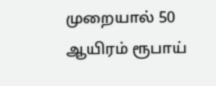முறையால் 50 ஆயிரம் ரூபாய்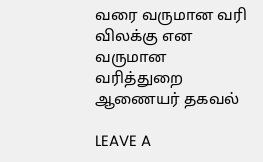வரை வருமான வரி விலக்கு என வருமான வரித்துறை ஆணையர் தகவல்

LEAVE A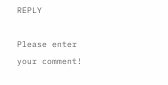REPLY

Please enter your comment!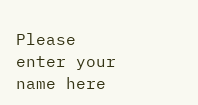Please enter your name here